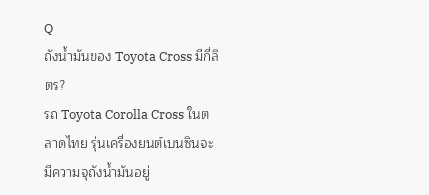Q
ถังน้ำมันของ Toyota Cross มีกี่ลิตร?
รถ Toyota Corolla Cross ในตลาดไทย รุ่นเครื่องยนต์เบนซินจะมีความจุถังน้ำมันอยู่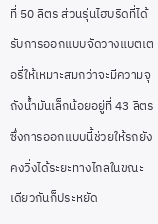ที่ 50 ลิตร ส่วนรุ่นไฮบริดที่ได้รับการออกแบบจัดวางแบตเตอรี่ให้เหมาะสมกว่าจะมีความจุถังน้ำมันเล็กน้อยอยู่ที่ 43 ลิตร ซึ่งการออกแบบนี้ช่วยให้รถยังคงวิ่งได้ระยะทางไกลในขณะเดียวกันก็ประหยัด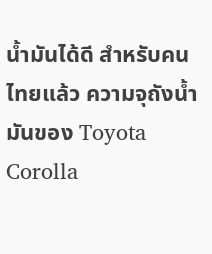น้ำมันได้ดี สำหรับคนไทยแล้ว ความจุถังน้ำมันของ Toyota Corolla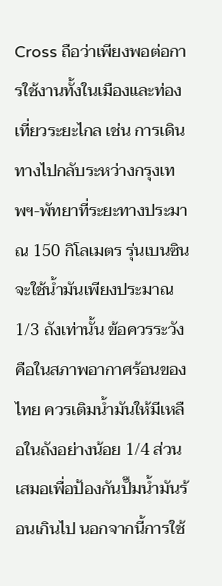Cross ถือว่าเพียงพอต่อการใช้งานทั้งในเมืองและท่องเที่ยวระยะไกล เช่น การเดินทางไปกลับระหว่างกรุงเทพฯ-พัทยาที่ระยะทางประมาณ 150 กิโลเมตร รุ่นเบนซินจะใช้น้ำมันเพียงประมาณ 1/3 ถังเท่านั้น ข้อควรระวังคือในสภาพอากาศร้อนของไทย ควรเติมน้ำมันให้มีเหลือในถังอย่างน้อย 1/4 ส่วนเสมอเพื่อป้องกันปั๊มน้ำมันร้อนเกินไป นอกจากนี้การใช้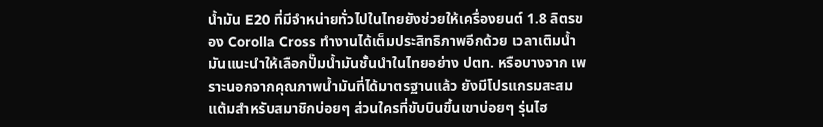น้ำมัน E20 ที่มีจำหน่ายทั่วไปในไทยยังช่วยให้เครื่องยนต์ 1.8 ลิตรของ Corolla Cross ทำงานได้เต็มประสิทธิภาพอีกด้วย เวลาเติมน้ำมันแนะนำให้เลือกปั๊มน้ำมันชั้นนำในไทยอย่าง ปตท. หรือบางจาก เพราะนอกจากคุณภาพน้ำมันที่ได้มาตรฐานแล้ว ยังมีโปรแกรมสะสมแต้มสำหรับสมาชิกบ่อยๆ ส่วนใครที่ขับบินขึ้นเขาบ่อยๆ รุ่นไฮ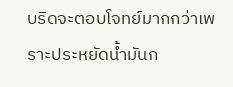บริดจะตอบโจทย์มากกว่าเพราะประหยัดน้ำมันก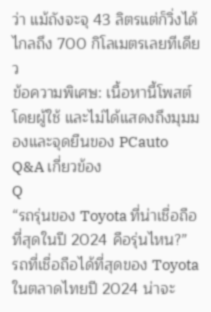ว่า แม้ถังจะจุ 43 ลิตรแต่ก็วิ่งได้ไกลถึง 700 กิโลเมตรเลยทีเดียว
ข้อความพิเศษ: เนื้อหานี้โพสต์โดยผู้ใช้ และไม่ได้แสดงถึงมุมมองและจุดยืนของ PCauto
Q&A เกี่ยวข้อง
Q
“รถรุ่นของ Toyota ที่น่าเชื่อถือที่สุดในปี 2024 คือรุ่นไหน?”
รถที่เชื่อถือได้ที่สุดของ Toyota ในตลาดไทยปี 2024 น่าจะ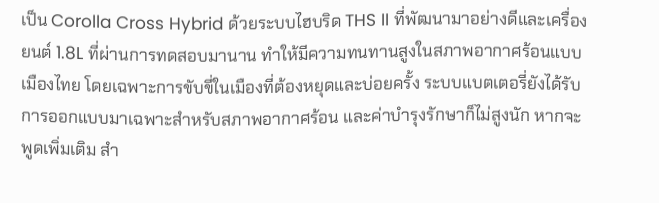เป็น Corolla Cross Hybrid ด้วยระบบไฮบริด THS II ที่พัฒนามาอย่างดีและเครื่องยนต์ 1.8L ที่ผ่านการทดสอบมานาน ทำให้มีความทนทานสูงในสภาพอากาศร้อนแบบเมืองไทย โดยเฉพาะการขับขี่ในเมืองที่ต้องหยุดและบ่อยครั้ง ระบบแบตเตอรี่ยังได้รับการออกแบบมาเฉพาะสำหรับสภาพอากาศร้อน และค่าบำรุงรักษาก็ไม่สูงนัก หากจะพูดเพิ่มเติม สำ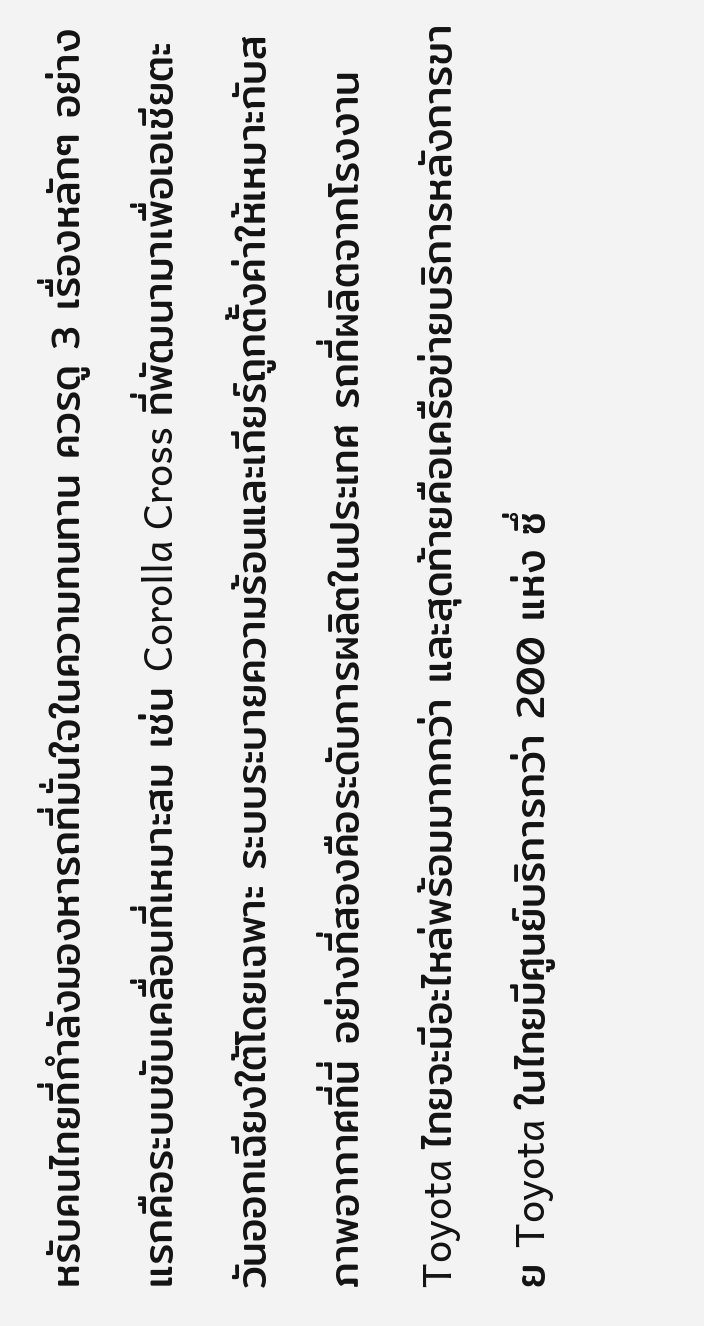หรับคนไทยที่กำลังมองหารถที่มั่นใจในความทนทาน ควรดู 3 เรื่องหลักๆ อย่างแรกคือระบบขับเคลื่อนที่เหมาะสม เช่น Corolla Cross ที่พัฒนามาเพื่อเอเชียตะวันออกเฉียงใต้โดยเฉพาะ ระบบระบายความร้อนและเกียร์ถูกตั้งค่าให้เหมาะกับสภาพอากาศที่นี่ อย่างที่สองคือระดับการผลิตในประเทศ รถที่ผลิตจากโรงงาน Toyota ไทยจะมีอะไหล่พร้อมมากกว่า และสุดท้ายคือเครือข่ายบริการหลังการขาย Toyota ในไทยมีศูนย์บริการกว่า 200 แห่ง ซึ่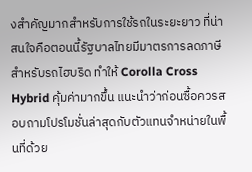งสำคัญมากสำหรับการใช้รถในระยะยาว ที่น่าสนใจคือตอนนี้รัฐบาลไทยมีมาตรการลดภาษีสำหรับรถไฮบริด ทำให้ Corolla Cross Hybrid คุ้มค่ามากขึ้น แนะนำว่าก่อนซื้อควรสอบถามโปรโมชั่นล่าสุดกับตัวแทนจำหน่ายในพื้นที่ด้วย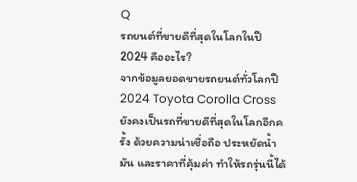Q
รถยนต์ที่ขายดีที่สุดในโลกในปี 2024 คืออะไร?
จากข้อมูลยอดขายรถยนต์ทั่วโลกปี 2024 Toyota Corolla Cross ยังคงเป็นรถที่ขายดีที่สุดในโลกอีกครั้ง ด้วยความน่าเชื่อถือ ประหยัดน้ำมัน และราคาที่คุ้มค่า ทำให้รถรุ่นนี้ได้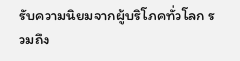รับความนิยมจากผู้บริโภคทั่วโลก รวมถึง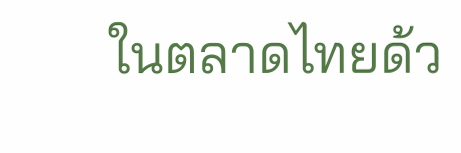ในตลาดไทยด้ว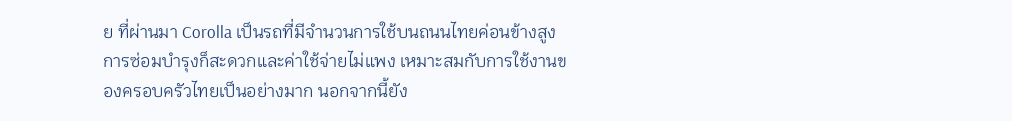ย ที่ผ่านมา Corolla เป็นรถที่มีจำนวนการใช้บนถนนไทยค่อนข้างสูง การซ่อมบำรุงก็สะดวกและค่าใช้จ่ายไม่แพง เหมาะสมกับการใช้งานของครอบครัวไทยเป็นอย่างมาก นอกจากนี้ยัง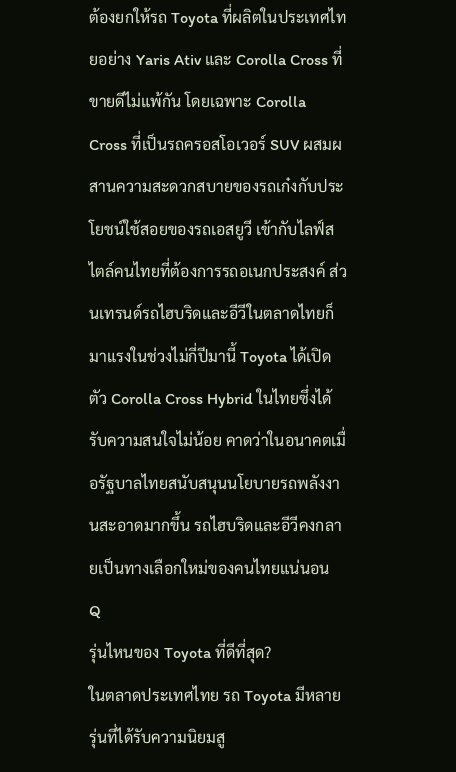ต้องยกให้รถ Toyota ที่ผลิตในประเทศไทยอย่าง Yaris Ativ และ Corolla Cross ที่ขายดีไม่แพ้กัน โดยเฉพาะ Corolla Cross ที่เป็นรถครอสโอเวอร์ SUV ผสมผสานความสะดวกสบายของรถเก๋งกับประโยชน์ใช้สอยของรถเอสยูวี เข้ากับไลฟ์สไตล์คนไทยที่ต้องการรถอเนกประสงค์ ส่วนเทรนด์รถไฮบริดและอีวีในตลาดไทยก็มาแรงในช่วงไม่กี่ปีมานี้ Toyota ได้เปิดตัว Corolla Cross Hybrid ในไทยซึ่งได้รับความสนใจไม่น้อย คาดว่าในอนาคตเมื่อรัฐบาลไทยสนับสนุนนโยบายรถพลังงานสะอาดมากขึ้น รถไฮบริดและอีวีคงกลายเป็นทางเลือกใหม่ของคนไทยแน่นอน
Q
รุ่นไหนของ Toyota ที่ดีที่สุด?
ในตลาดประเทศไทย รถ Toyota มีหลายรุ่นที่ได้รับความนิยมสู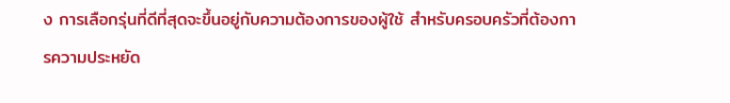ง การเลือกรุ่นที่ดีที่สุดจะขึ้นอยู่กับความต้องการของผู้ใช้ สำหรับครอบครัวที่ต้องการความประหยัด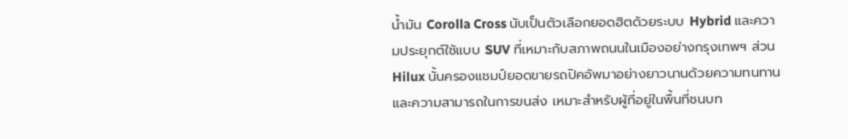น้ำมัน Corolla Cross นับเป็นตัวเลือกยอดฮิตด้วยระบบ Hybrid และความประยุกต์ใช้แบบ SUV ที่เหมาะกับสภาพถนนในเมืองอย่างกรุงเทพฯ ส่วน Hilux นั้นครองแชมป์ยอดขายรถปิคอัพมาอย่างยาวนานด้วยความทนทานและความสามารถในการขนส่ง เหมาะสำหรับผู้ที่อยู่ในพื้นที่ชนบท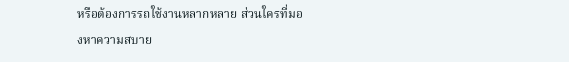หรือต้องการรถใช้งานหลากหลาย ส่วนใครที่มองหาความสบาย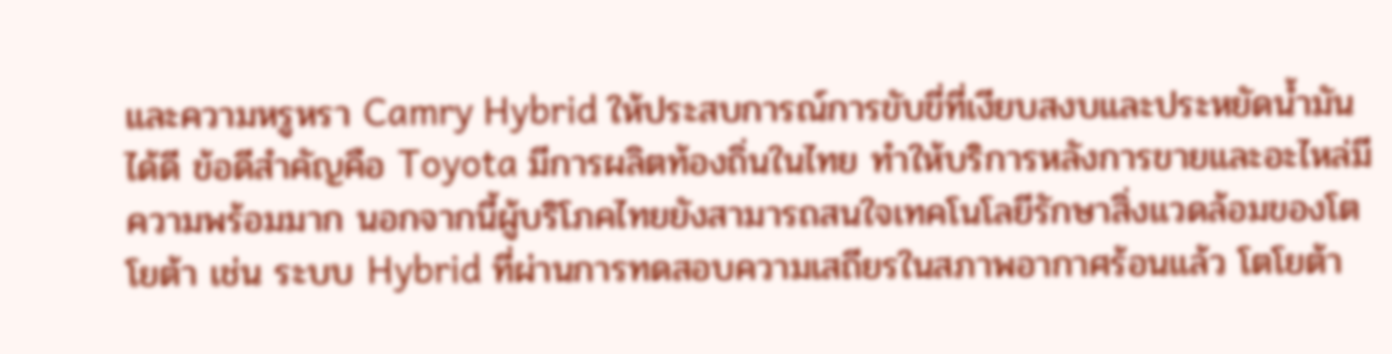และความหรูหรา Camry Hybrid ให้ประสบการณ์การขับขี่ที่เงียบสงบและประหยัดน้ำมันได้ดี ข้อดีสำคัญคือ Toyota มีการผลิตท้องถิ่นในไทย ทำให้บริการหลังการขายและอะไหล่มีความพร้อมมาก นอกจากนี้ผู้บริโภคไทยยังสามารถสนใจเทคโนโลยีรักษาสิ่งแวดล้อมของโตโยต้า เช่น ระบบ Hybrid ที่ผ่านการทดสอบความเสถียรในสภาพอากาศร้อนแล้ว โตโยต้า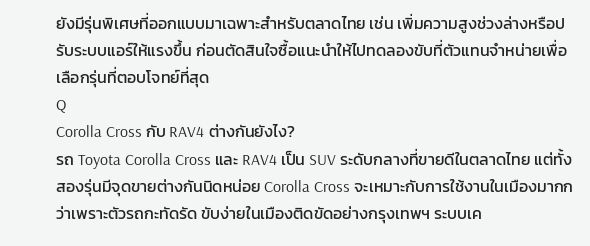ยังมีรุ่นพิเศษที่ออกแบบมาเฉพาะสำหรับตลาดไทย เช่น เพิ่มความสูงช่วงล่างหรือปรับระบบแอร์ให้แรงขึ้น ก่อนตัดสินใจซื้อแนะนำให้ไปทดลองขับที่ตัวแทนจำหน่ายเพื่อเลือกรุ่นที่ตอบโจทย์ที่สุด
Q
Corolla Cross กับ RAV4 ต่างกันยังไง?
รถ Toyota Corolla Cross และ RAV4 เป็น SUV ระดับกลางที่ขายดีในตลาดไทย แต่ทั้งสองรุ่นมีจุดขายต่างกันนิดหน่อย Corolla Cross จะเหมาะกับการใช้งานในเมืองมากกว่าเพราะตัวรถกะทัดรัด ขับง่ายในเมืองติดขัดอย่างกรุงเทพฯ ระบบเค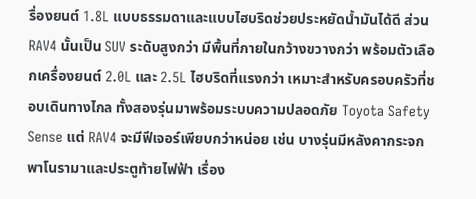รื่องยนต์ 1.8L แบบธรรมดาและแบบไฮบริดช่วยประหยัดน้ำมันได้ดี ส่วน RAV4 นั้นเป็น SUV ระดับสูงกว่า มีพื้นที่ภายในกว้างขวางกว่า พร้อมตัวเลือกเครื่องยนต์ 2.0L และ 2.5L ไฮบริดที่แรงกว่า เหมาะสำหรับครอบครัวที่ชอบเดินทางไกล ทั้งสองรุ่นมาพร้อมระบบความปลอดภัย Toyota Safety Sense แต่ RAV4 จะมีฟีเจอร์เพียบกว่าหน่อย เช่น บางรุ่นมีหลังคากระจกพาโนรามาและประตูท้ายไฟฟ้า เรื่อง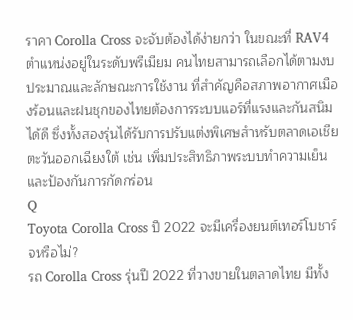ราคา Corolla Cross จะจับต้องได้ง่ายกว่า ในขณะที่ RAV4 ตำแหน่งอยู่ในระดับพรีเมียม คนไทยสามารถเลือกได้ตามงบประมาณและลักษณะการใช้งาน ที่สำคัญคือสภาพอากาศเมืองร้อนและฝนชุกของไทยต้องการระบบแอร์ที่แรงและกันสนิมได้ดี ซึ่งทั้งสองรุ่นได้รับการปรับแต่งพิเศษสำหรับตลาดเอเชียตะวันออกเฉียงใต้ เช่น เพิ่มประสิทธิภาพระบบทำความเย็นและป้องกันการกัดกร่อน
Q
Toyota Corolla Cross ปี 2022 จะมีเครื่องยนต์เทอร์โบชาร์จหรือไม่?
รถ Corolla Cross รุ่นปี 2022 ที่วางขายในตลาดไทย มีทั้ง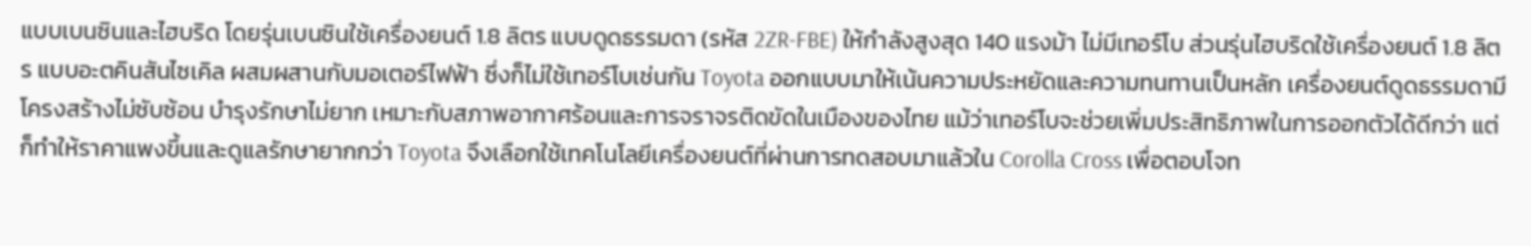แบบเบนซินและไฮบริด โดยรุ่นเบนซินใช้เครื่องยนต์ 1.8 ลิตร แบบดูดธรรมดา (รหัส 2ZR-FBE) ให้กำลังสูงสุด 140 แรงม้า ไม่มีเทอร์โบ ส่วนรุ่นไฮบริดใช้เครื่องยนต์ 1.8 ลิตร แบบอะตคินสันไซเคิล ผสมผสานกับมอเตอร์ไฟฟ้า ซึ่งก็ไม่ใช้เทอร์โบเช่นกัน Toyota ออกแบบมาให้เน้นความประหยัดและความทนทานเป็นหลัก เครื่องยนต์ดูดธรรมดามีโครงสร้างไม่ซับซ้อน บำรุงรักษาไม่ยาก เหมาะกับสภาพอากาศร้อนและการจราจรติดขัดในเมืองของไทย แม้ว่าเทอร์โบจะช่วยเพิ่มประสิทธิภาพในการออกตัวได้ดีกว่า แต่ก็ทำให้ราคาแพงขึ้นและดูแลรักษายากกว่า Toyota จึงเลือกใช้เทคโนโลยีเครื่องยนต์ที่ผ่านการทดสอบมาแล้วใน Corolla Cross เพื่อตอบโจท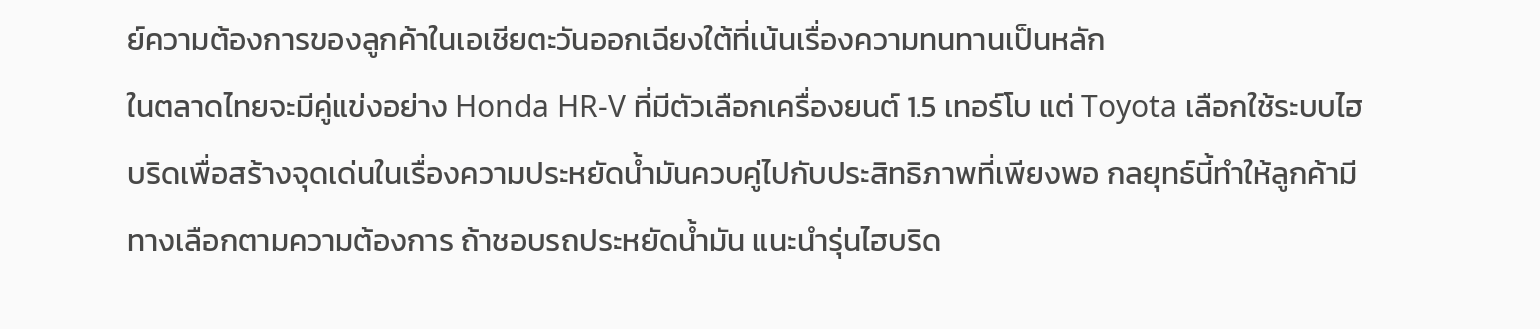ย์ความต้องการของลูกค้าในเอเชียตะวันออกเฉียงใต้ที่เน้นเรื่องความทนทานเป็นหลัก
ในตลาดไทยจะมีคู่แข่งอย่าง Honda HR-V ที่มีตัวเลือกเครื่องยนต์ 1.5 เทอร์โบ แต่ Toyota เลือกใช้ระบบไฮบริดเพื่อสร้างจุดเด่นในเรื่องความประหยัดน้ำมันควบคู่ไปกับประสิทธิภาพที่เพียงพอ กลยุทธ์นี้ทำให้ลูกค้ามีทางเลือกตามความต้องการ ถ้าชอบรถประหยัดน้ำมัน แนะนำรุ่นไฮบริด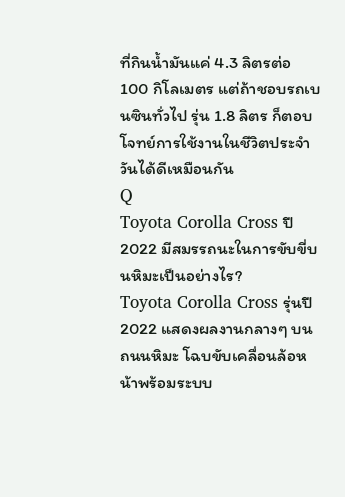ที่กินน้ำมันแค่ 4.3 ลิตรต่อ 100 กิโลเมตร แต่ถ้าชอบรถเบนซินทั่วไป รุ่น 1.8 ลิตร ก็ตอบโจทย์การใช้งานในชีวิตประจำวันได้ดีเหมือนกัน
Q
Toyota Corolla Cross ปี 2022 มีสมรรถนะในการขับขี่บนหิมะเป็นอย่างไร?
Toyota Corolla Cross รุ่นปี 2022 แสดงผลงานกลางๆ บนถนนหิมะ โฉบขับเคลื่อนล้อหน้าพร้อมระบบ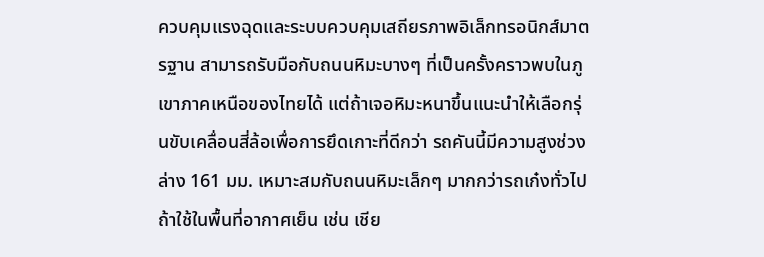ควบคุมแรงฉุดและระบบควบคุมเสถียรภาพอิเล็กทรอนิกส์มาตรฐาน สามารถรับมือกับถนนหิมะบางๆ ที่เป็นครั้งคราวพบในภูเขาภาคเหนือของไทยได้ แต่ถ้าเจอหิมะหนาขึ้นแนะนำให้เลือกรุ่นขับเคลื่อนสี่ล้อเพื่อการยึดเกาะที่ดีกว่า รถคันนี้มีความสูงช่วงล่าง 161 มม. เหมาะสมกับถนนหิมะเล็กๆ มากกว่ารถเก๋งทั่วไป ถ้าใช้ในพื้นที่อากาศเย็น เช่น เชีย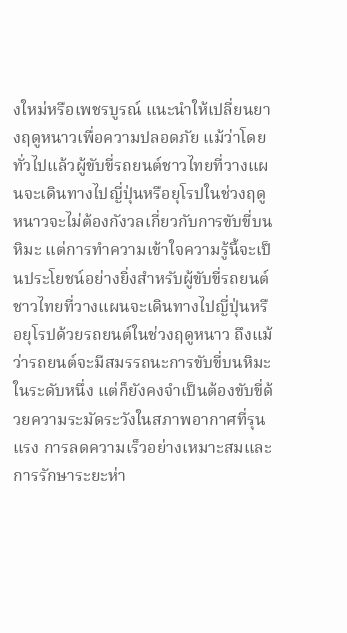งใหม่หรือเพชรบูรณ์ แนะนำให้เปลี่ยนยางฤดูหนาวเพื่อความปลอดภัย แม้ว่าโดยทั่วไปแล้วผู้ขับขี่รถยนต์ชาวไทยที่วางแผนจะเดินทางไปญี่ปุ่นหรือยุโรปในช่วงฤดูหนาวจะไม่ต้องกังวลเกี่ยวกับการขับขี่บนหิมะ แต่การทำความเข้าใจความรู้นี้จะเป็นประโยชน์อย่างยิ่งสำหรับผู้ขับขี่รถยนต์ชาวไทยที่วางแผนจะเดินทางไปญี่ปุ่นหรือยุโรปด้วยรถยนต์ในช่วงฤดูหนาว ถึงแม้ว่ารถยนต์จะมีสมรรถนะการขับขี่บนหิมะในระดับหนึ่ง แต่ก็ยังคงจำเป็นต้องขับขี่ด้วยความระมัดระวังในสภาพอากาศที่รุนแรง การลดความเร็วอย่างเหมาะสมและการรักษาระยะห่า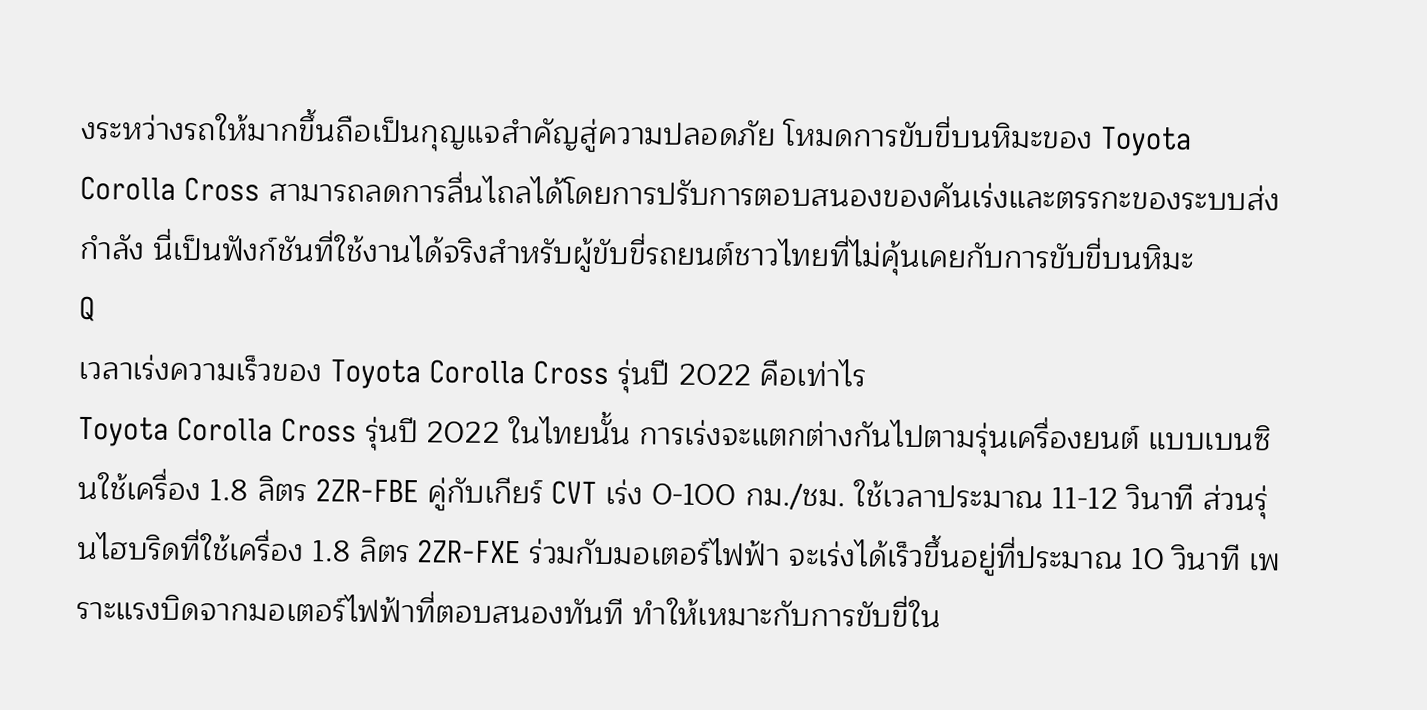งระหว่างรถให้มากขึ้นถือเป็นกุญแจสำคัญสู่ความปลอดภัย โหมดการขับขี่บนหิมะของ Toyota Corolla Cross สามารถลดการลื่นไถลได้โดยการปรับการตอบสนองของคันเร่งและตรรกะของระบบส่งกำลัง นี่เป็นฟังก์ชันที่ใช้งานได้จริงสำหรับผู้ขับขี่รถยนต์ชาวไทยที่ไม่คุ้นเคยกับการขับขี่บนหิมะ
Q
เวลาเร่งความเร็วของ Toyota Corolla Cross รุ่นปี 2022 คือเท่าไร
Toyota Corolla Cross รุ่นปี 2022 ในไทยนั้น การเร่งจะแตกต่างกันไปตามรุ่นเครื่องยนต์ แบบเบนซินใช้เครื่อง 1.8 ลิตร 2ZR-FBE คู่กับเกียร์ CVT เร่ง 0-100 กม./ชม. ใช้เวลาประมาณ 11-12 วินาที ส่วนรุ่นไฮบริดที่ใช้เครื่อง 1.8 ลิตร 2ZR-FXE ร่วมกับมอเตอร์ไฟฟ้า จะเร่งได้เร็วขึ้นอยู่ที่ประมาณ 10 วินาที เพราะแรงบิดจากมอเตอร์ไฟฟ้าที่ตอบสนองทันที ทำให้เหมาะกับการขับขี่ใน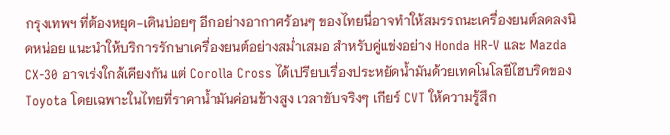กรุงเทพฯ ที่ต้องหยุด-เดินบ่อยๆ อีกอย่างอากาศร้อนๆ ของไทยนี่อาจทำให้สมรรถนะเครื่องยนต์ลดลงนิดหน่อย แนะนำให้บริการรักษาเครื่องยนต์อย่างสม่ำเสมอ สำหรับคู่แข่งอย่าง Honda HR-V และ Mazda CX-30 อาจเร่งใกล้เคียงกัน แต่ Corolla Cross ได้เปรียบเรื่องประหยัดน้ำมันด้วยเทคโนโลยีไฮบริดของ Toyota โดยเฉพาะในไทยที่ราคาน้ำมันค่อนข้างสูง เวลาขับจริงๆ เกียร์ CVT ให้ความรู้สึก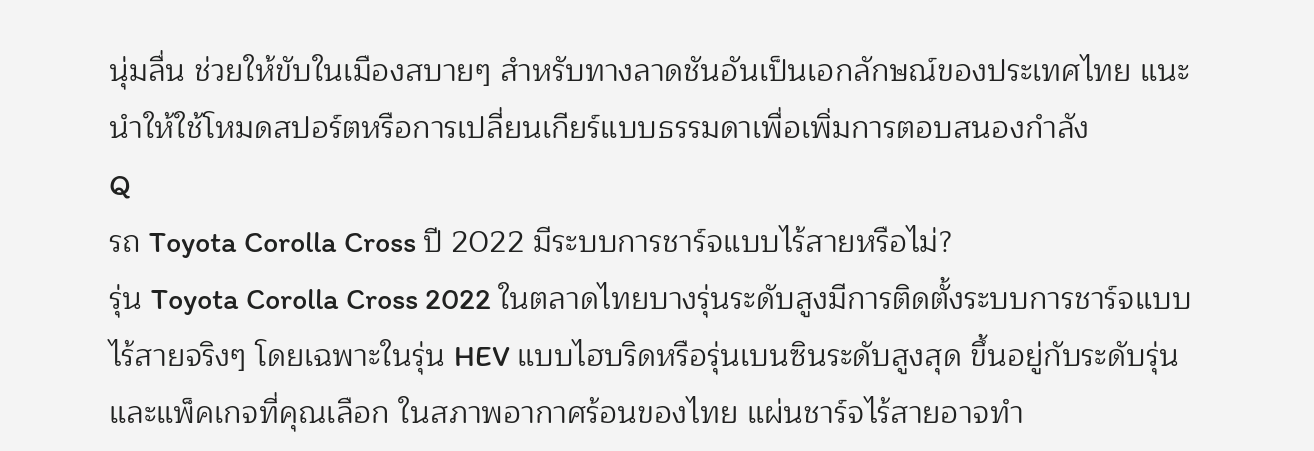นุ่มลื่น ช่วยให้ขับในเมืองสบายๆ สำหรับทางลาดชันอันเป็นเอกลักษณ์ของประเทศไทย แนะนำให้ใช้โหมดสปอร์ตหรือการเปลี่ยนเกียร์แบบธรรมดาเพื่อเพิ่มการตอบสนองกำลัง
Q
รถ Toyota Corolla Cross ปี 2022 มีระบบการชาร์จแบบไร้สายหรือไม่?
รุ่น Toyota Corolla Cross 2022 ในตลาดไทยบางรุ่นระดับสูงมีการติดตั้งระบบการชาร์จแบบไร้สายจริงๆ โดยเฉพาะในรุ่น HEV แบบไฮบริดหรือรุ่นเบนซินระดับสูงสุด ขึ้นอยู่กับระดับรุ่นและแพ็คเกจที่คุณเลือก ในสภาพอากาศร้อนของไทย แผ่นชาร์จไร้สายอาจทำ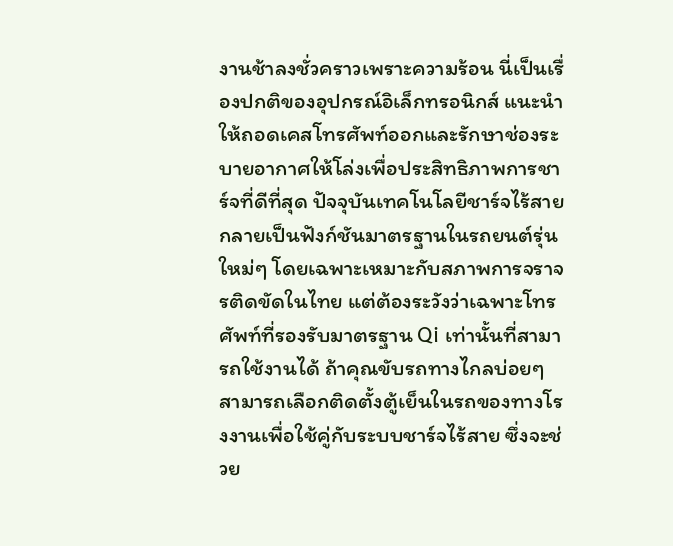งานช้าลงชั่วคราวเพราะความร้อน นี่เป็นเรื่องปกติของอุปกรณ์อิเล็กทรอนิกส์ แนะนำให้ถอดเคสโทรศัพท์ออกและรักษาช่องระบายอากาศให้โล่งเพื่อประสิทธิภาพการชาร์จที่ดีที่สุด ปัจจุบันเทคโนโลยีชาร์จไร้สายกลายเป็นฟังก์ชันมาตรฐานในรถยนต์รุ่นใหม่ๆ โดยเฉพาะเหมาะกับสภาพการจราจรติดขัดในไทย แต่ต้องระวังว่าเฉพาะโทรศัพท์ที่รองรับมาตรฐาน Qi เท่านั้นที่สามารถใช้งานได้ ถ้าคุณขับรถทางไกลบ่อยๆ สามารถเลือกติดตั้งตู้เย็นในรถของทางโรงงานเพื่อใช้คู่กับระบบชาร์จไร้สาย ซึ่งจะช่วย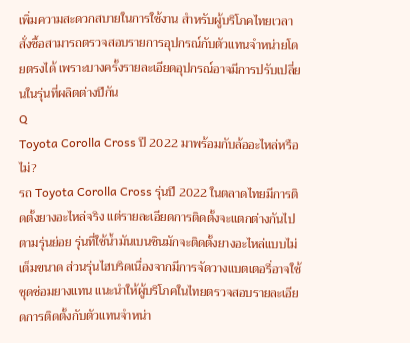เพิ่มความสะดวกสบายในการใช้งาน สำหรับผู้บริโภคไทยเวลาสั่งซื้อสามารถตรวจสอบรายการอุปกรณ์กับตัวแทนจำหน่ายโดยตรงได้ เพราะบางครั้งรายละเอียดอุปกรณ์อาจมีการปรับเปลี่ยนในรุ่นที่ผลิตต่างปีกัน
Q
Toyota Corolla Cross ปี 2022 มาพร้อมกับล้ออะไหล่หรือไม่?
รถ Toyota Corolla Cross รุ่นปี 2022 ในตลาดไทยมีการติดตั้งยางอะไหล่จริง แต่รายละเอียดการติดตั้งจะแตกต่างกันไปตามรุ่นย่อย รุ่นที่ใช้น้ำมันเบนซินมักจะติดตั้งยางอะไหล่แบบไม่เต็มขนาด ส่วนรุ่นไฮบริดเนื่องจากมีการจัดวางแบตเตอรี่อาจใช้ชุดซ่อมยางแทน แนะนำให้ผู้บริโภคในไทยตรวจสอบรายละเอียดการติดตั้งกับตัวแทนจำหน่า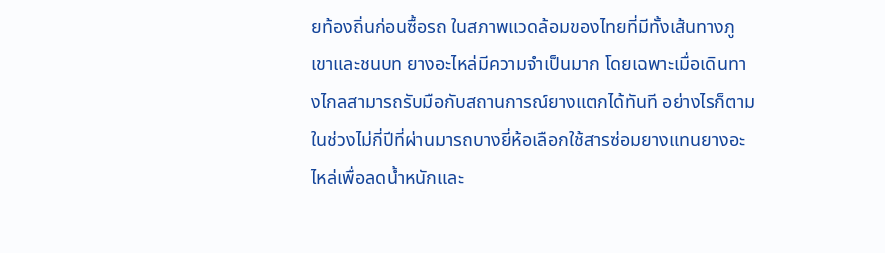ยท้องถิ่นก่อนซื้อรถ ในสภาพแวดล้อมของไทยที่มีทั้งเส้นทางภูเขาและชนบท ยางอะไหล่มีความจำเป็นมาก โดยเฉพาะเมื่อเดินทางไกลสามารถรับมือกับสถานการณ์ยางแตกได้ทันที อย่างไรก็ตามในช่วงไม่กี่ปีที่ผ่านมารถบางยี่ห้อเลือกใช้สารซ่อมยางแทนยางอะไหล่เพื่อลดน้ำหนักและ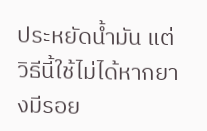ประหยัดน้ำมัน แต่วิธีนี้ใช้ไม่ได้หากยางมีรอย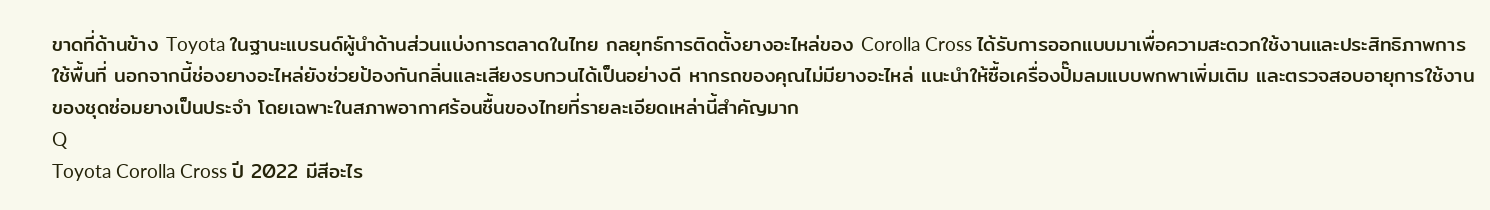ขาดที่ด้านข้าง Toyota ในฐานะแบรนด์ผู้นำด้านส่วนแบ่งการตลาดในไทย กลยุทธ์การติดตั้งยางอะไหล่ของ Corolla Cross ได้รับการออกแบบมาเพื่อความสะดวกใช้งานและประสิทธิภาพการใช้พื้นที่ นอกจากนี้ช่องยางอะไหล่ยังช่วยป้องกันกลิ่นและเสียงรบกวนได้เป็นอย่างดี หากรถของคุณไม่มียางอะไหล่ แนะนำให้ซื้อเครื่องปั๊มลมแบบพกพาเพิ่มเติม และตรวจสอบอายุการใช้งานของชุดซ่อมยางเป็นประจำ โดยเฉพาะในสภาพอากาศร้อนชื้นของไทยที่รายละเอียดเหล่านี้สำคัญมาก
Q
Toyota Corolla Cross ปี 2022 มีสีอะไร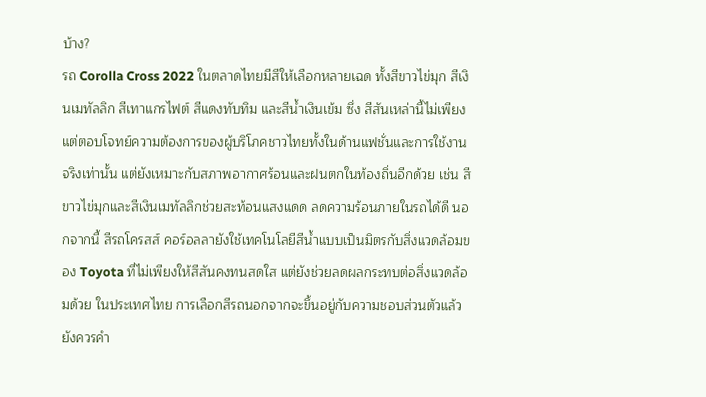บ้าง?
รถ Corolla Cross 2022 ในตลาดไทยมีสีให้เลือกหลายเฉด ทั้งสีขาวไข่มุก สีเงินเมทัลลิก สีเทาแกรไฟต์ สีแดงทับทิม และสีน้ำเงินเข้ม ซึ่ง สีสันเหล่านี้ไม่เพียงแต่ตอบโจทย์ความต้องการของผู้บริโภคชาวไทยทั้งในด้านแฟชั่นและการใช้งานจริงเท่านั้น แต่ยังเหมาะกับสภาพอากาศร้อนและฝนตกในท้องถิ่นอีกด้วย เช่น สีขาวไข่มุกและสีเงินเมทัลลิกช่วยสะท้อนแสงแดด ลดความร้อนภายในรถได้ดี นอกจากนี้ สีรถโครสส์ คอร์อลลายังใช้เทคโนโลยีสีน้ำแบบเป็นมิตรกับสิ่งแวดล้อมของ Toyota ที่ไม่เพียงให้สีสันคงทนสดใส แต่ยังช่วยลดผลกระทบต่อสิ่งแวดล้อมด้วย ในประเทศไทย การเลือกสีรถนอกจากจะขึ้นอยู่กับความชอบส่วนตัวแล้ว ยังควรคำ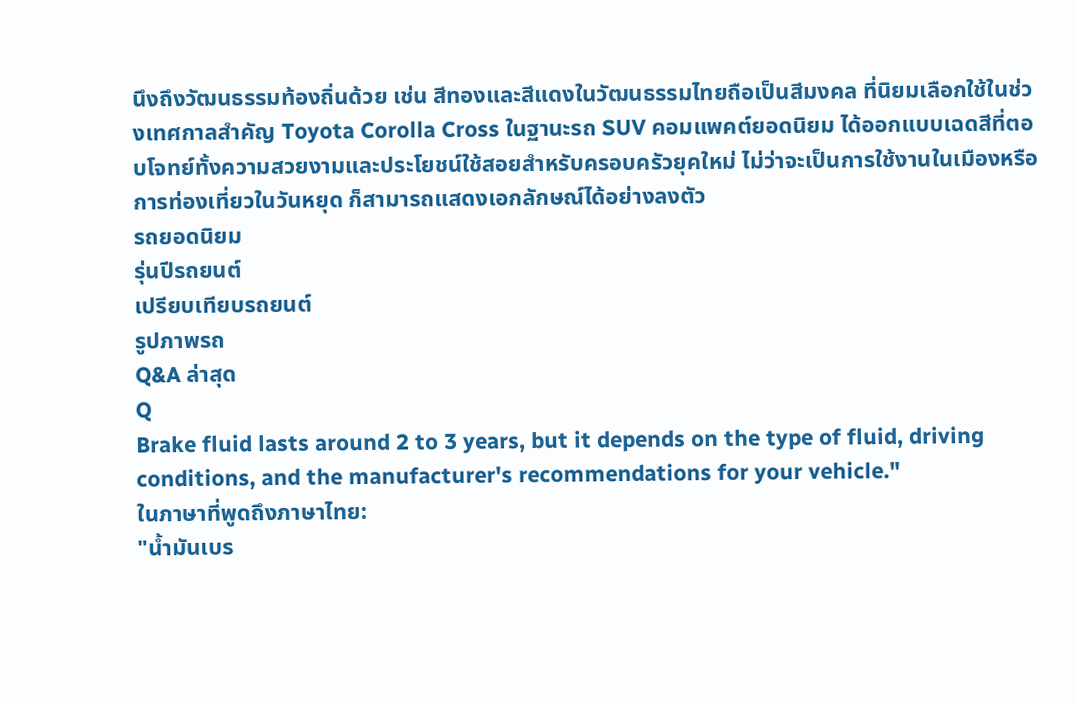นึงถึงวัฒนธรรมท้องถิ่นด้วย เช่น สีทองและสีแดงในวัฒนธรรมไทยถือเป็นสีมงคล ที่นิยมเลือกใช้ในช่วงเทศกาลสำคัญ Toyota Corolla Cross ในฐานะรถ SUV คอมแพคต์ยอดนิยม ได้ออกแบบเฉดสีที่ตอบโจทย์ทั้งความสวยงามและประโยชน์ใช้สอยสำหรับครอบครัวยุคใหม่ ไม่ว่าจะเป็นการใช้งานในเมืองหรือการท่องเที่ยวในวันหยุด ก็สามารถแสดงเอกลักษณ์ได้อย่างลงตัว
รถยอดนิยม
รุ่นปีรถยนต์
เปรียบเทียบรถยนต์
รูปภาพรถ
Q&A ล่าสุด
Q
Brake fluid lasts around 2 to 3 years, but it depends on the type of fluid, driving conditions, and the manufacturer's recommendations for your vehicle."
ในภาษาที่พูดถึงภาษาไทย:
"น้ำมันเบร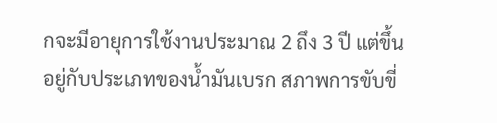กจะมีอายุการใช้งานประมาณ 2 ถึง 3 ปี แต่ขึ้นอยู่กับประเภทของน้ำมันเบรก สภาพการขับขี่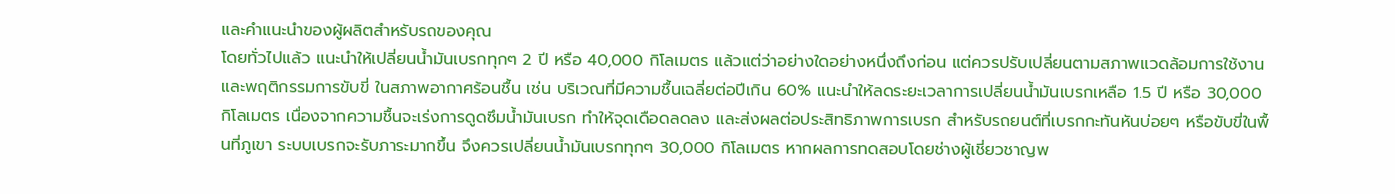และคำแนะนำของผู้ผลิตสำหรับรถของคุณ
โดยทั่วไปแล้ว แนะนำให้เปลี่ยนน้ำมันเบรกทุกๆ 2 ปี หรือ 40,000 กิโลเมตร แล้วแต่ว่าอย่างใดอย่างหนึ่งถึงก่อน แต่ควรปรับเปลี่ยนตามสภาพแวดล้อมการใช้งานและพฤติกรรมการขับขี่ ในสภาพอากาศร้อนชื้น เช่น บริเวณที่มีความชื้นเฉลี่ยต่อปีเกิน 60% แนะนำให้ลดระยะเวลาการเปลี่ยนน้ำมันเบรกเหลือ 1.5 ปี หรือ 30,000 กิโลเมตร เนื่องจากความชื้นจะเร่งการดูดซึมน้ำมันเบรก ทำให้จุดเดือดลดลง และส่งผลต่อประสิทธิภาพการเบรก สำหรับรถยนต์ที่เบรกกะทันหันบ่อยๆ หรือขับขี่ในพื้นที่ภูเขา ระบบเบรกจะรับภาระมากขึ้น จึงควรเปลี่ยนน้ำมันเบรกทุกๆ 30,000 กิโลเมตร หากผลการทดสอบโดยช่างผู้เชี่ยวชาญพ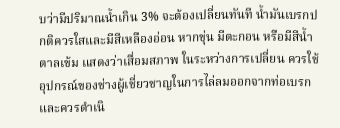บว่ามีปริมาณน้ำเกิน 3% จะต้องเปลี่ยนทันที น้ำมันเบรกปกติควรใสและมีสีเหลืองอ่อน หากขุ่น มีตะกอน หรือมีสีน้ำตาลเข้ม แสดงว่าเสื่อมสภาพ ในระหว่างการเปลี่ยน ควรใช้อุปกรณ์ของช่างผู้เชี่ยวชาญในการไล่ลมออกจากท่อเบรก และควรดำเนิ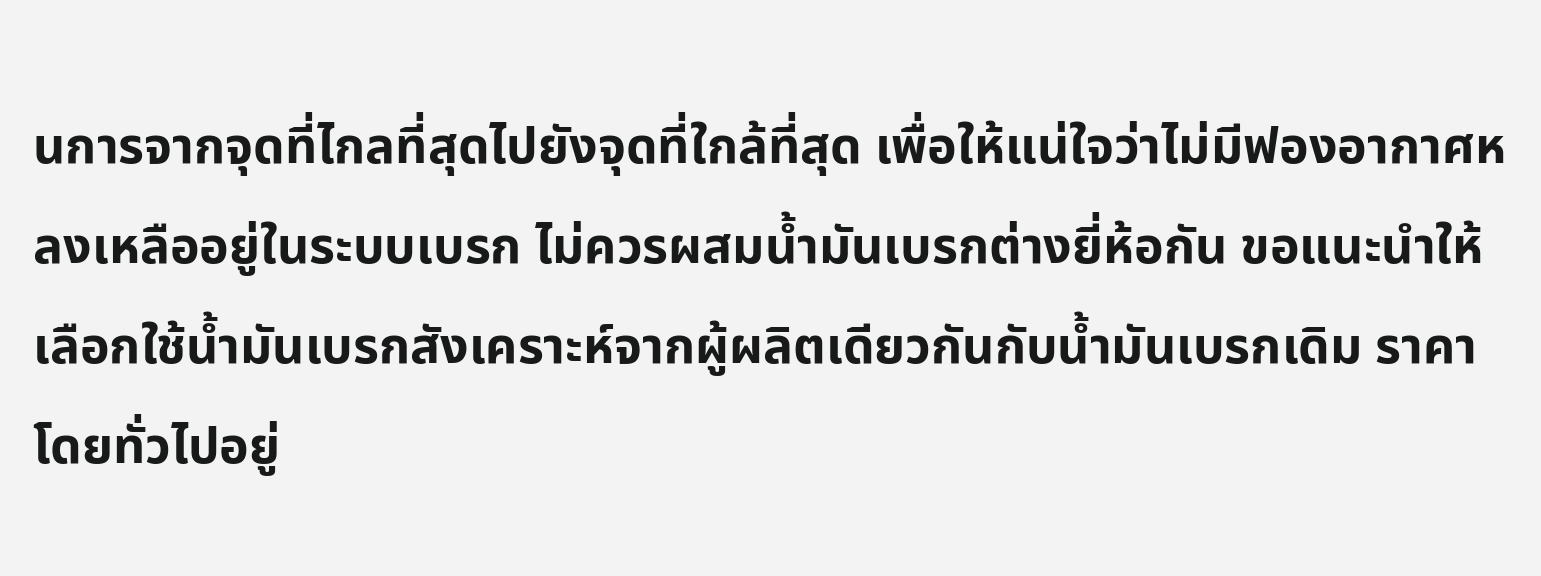นการจากจุดที่ไกลที่สุดไปยังจุดที่ใกล้ที่สุด เพื่อให้แน่ใจว่าไม่มีฟองอากาศหลงเหลืออยู่ในระบบเบรก ไม่ควรผสมน้ำมันเบรกต่างยี่ห้อกัน ขอแนะนำให้เลือกใช้น้ำมันเบรกสังเคราะห์จากผู้ผลิตเดียวกันกับน้ำมันเบรกเดิม ราคาโดยทั่วไปอยู่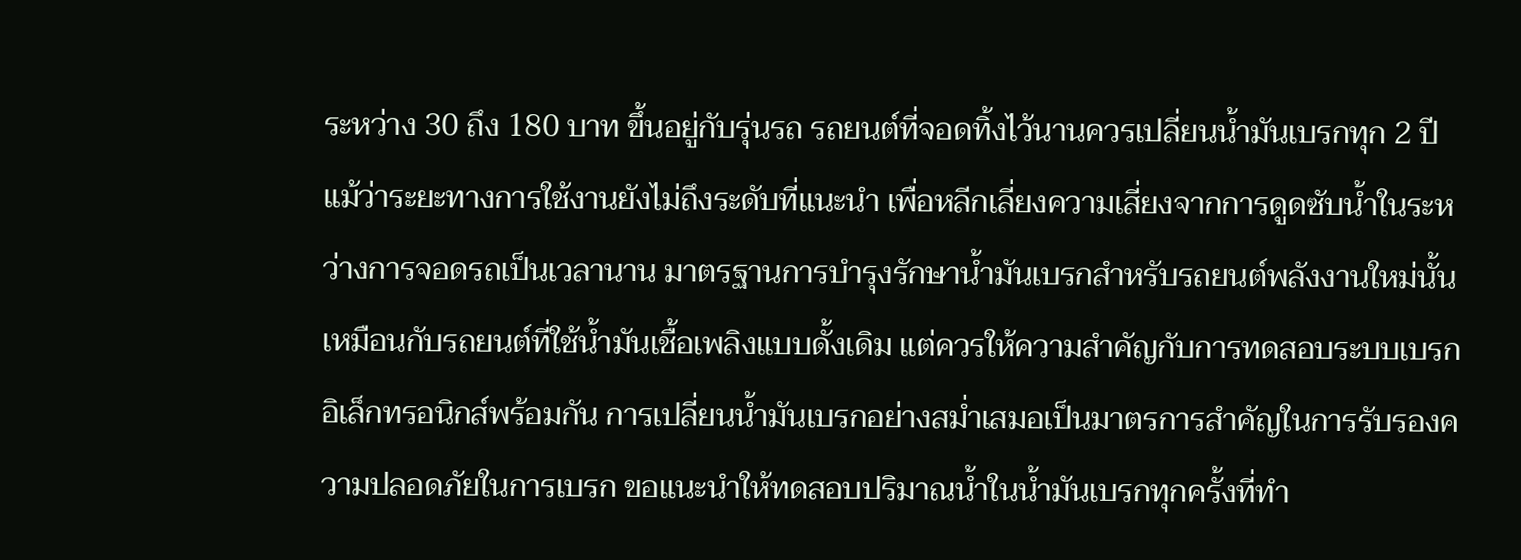ระหว่าง 30 ถึง 180 บาท ขึ้นอยู่กับรุ่นรถ รถยนต์ที่จอดทิ้งไว้นานควรเปลี่ยนน้ำมันเบรกทุก 2 ปี แม้ว่าระยะทางการใช้งานยังไม่ถึงระดับที่แนะนำ เพื่อหลีกเลี่ยงความเสี่ยงจากการดูดซับน้ำในระหว่างการจอดรถเป็นเวลานาน มาตรฐานการบำรุงรักษาน้ำมันเบรกสำหรับรถยนต์พลังงานใหม่นั้นเหมือนกับรถยนต์ที่ใช้น้ำมันเชื้อเพลิงแบบดั้งเดิม แต่ควรให้ความสำคัญกับการทดสอบระบบเบรกอิเล็กทรอนิกส์พร้อมกัน การเปลี่ยนน้ำมันเบรกอย่างสม่ำเสมอเป็นมาตรการสำคัญในการรับรองความปลอดภัยในการเบรก ขอแนะนำให้ทดสอบปริมาณน้ำในน้ำมันเบรกทุกครั้งที่ทำ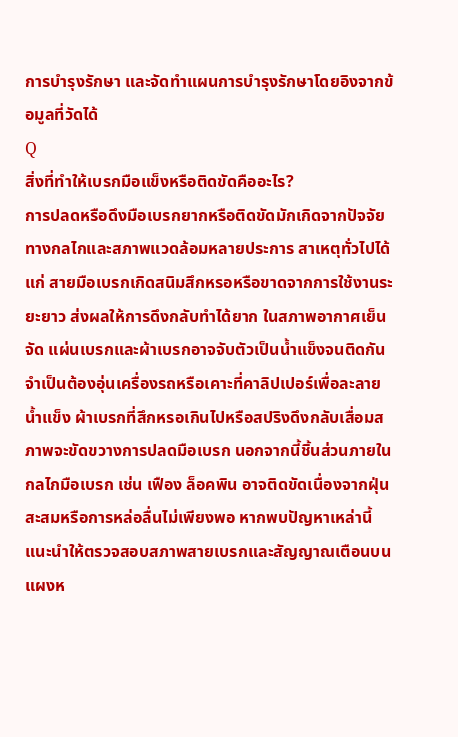การบำรุงรักษา และจัดทำแผนการบำรุงรักษาโดยอิงจากข้อมูลที่วัดได้
Q
สิ่งที่ทำให้เบรกมือแข็งหรือติดขัดคืออะไร?
การปลดหรือดึงมือเบรกยากหรือติดขัดมักเกิดจากปัจจัยทางกลไกและสภาพแวดล้อมหลายประการ สาเหตุทั่วไปได้แก่ สายมือเบรกเกิดสนิมสึกหรอหรือขาดจากการใช้งานระยะยาว ส่งผลให้การดึงกลับทำได้ยาก ในสภาพอากาศเย็นจัด แผ่นเบรกและผ้าเบรกอาจจับตัวเป็นน้ำแข็งจนติดกัน จำเป็นต้องอุ่นเครื่องรถหรือเคาะที่คาลิปเปอร์เพื่อละลายน้ำแข็ง ผ้าเบรกที่สึกหรอเกินไปหรือสปริงดึงกลับเสื่อมสภาพจะขัดขวางการปลดมือเบรก นอกจากนี้ชิ้นส่วนภายในกลไกมือเบรก เช่น เฟือง ล็อคพิน อาจติดขัดเนื่องจากฝุ่นสะสมหรือการหล่อลื่นไม่เพียงพอ หากพบปัญหาเหล่านี้ แนะนำให้ตรวจสอบสภาพสายเบรกและสัญญาณเตือนบนแผงห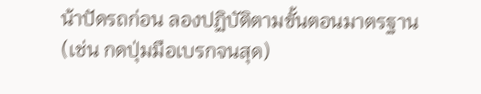น้าปัดรถก่อน ลองปฏิบัติตามขั้นตอนมาตรฐาน (เช่น กดปุ่มมือเบรกจนสุด)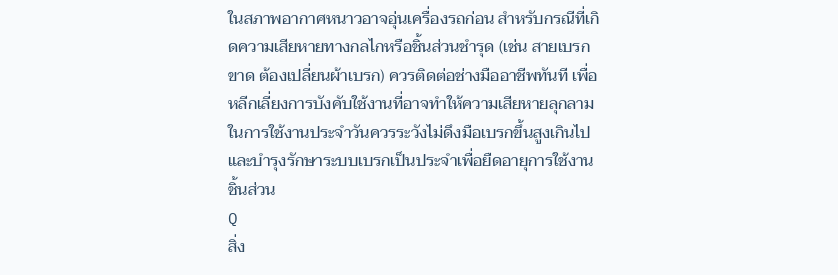ในสภาพอากาศหนาวอาจอุ่นเครื่องรถก่อน สำหรับกรณีที่เกิดความเสียหายทางกลไกหรือชิ้นส่วนชำรุด (เช่น สายเบรกขาด ต้องเปลี่ยนผ้าเบรก) ควรติดต่อช่างมืออาชีพทันที เพื่อหลีกเลี่ยงการบังคับใช้งานที่อาจทำให้ความเสียหายลุกลาม ในการใช้งานประจำวันควรระวังไม่ดึงมือเบรกขึ้นสูงเกินไป และบำรุงรักษาระบบเบรกเป็นประจำเพื่อยืดอายุการใช้งานชิ้นส่วน
Q
สิ่ง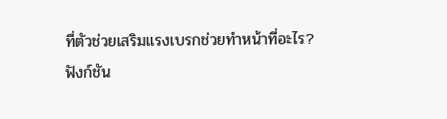ที่ตัวช่วยเสริมแรงเบรกช่วยทำหน้าที่อะไร?
ฟังก์ชัน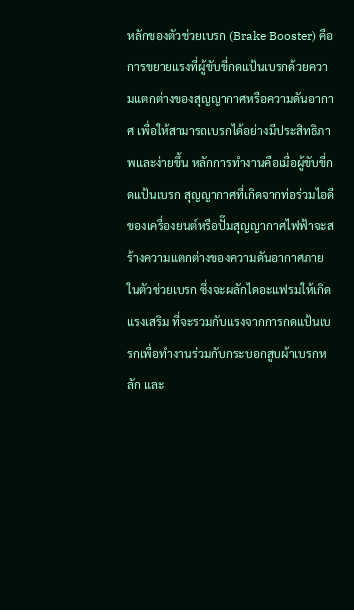หลักของตัวช่วยเบรก (Brake Booster) คือการขยายแรงที่ผู้ขับขี่กดแป้นเบรกด้วยความแตกต่างของสุญญากาศหรือความดันอากาศ เพื่อให้สามารถเบรกได้อย่างมีประสิทธิภาพและง่ายขึ้น หลักการทำงานคือเมื่อผู้ขับขี่กดแป้นเบรก สุญญากาศที่เกิดจากท่อร่วมไอดีของเครื่องยนต์หรือปั๊มสุญญากาศไฟฟ้าจะสร้างความแตกต่างของความดันอากาศภายในตัวช่วยเบรก ซึ่งจะผลักไดอะแฟรมให้เกิดแรงเสริม ที่จะรวมกับแรงจากการกดแป้นเบรกเพื่อทำงานร่วมกับกระบอกสูบผ้าเบรกหลัก และ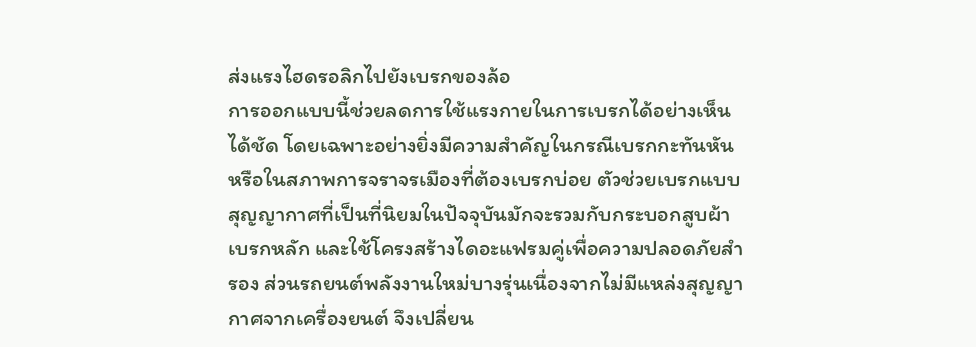ส่งแรงไฮดรอลิกไปยังเบรกของล้อ
การออกแบบนี้ช่วยลดการใช้แรงกายในการเบรกได้อย่างเห็นได้ชัด โดยเฉพาะอย่างยิ่งมีความสำคัญในกรณีเบรกกะทันหันหรือในสภาพการจราจรเมืองที่ต้องเบรกบ่อย ตัวช่วยเบรกแบบสุญญากาศที่เป็นที่นิยมในปัจจุบันมักจะรวมกับกระบอกสูบผ้าเบรกหลัก และใช้โครงสร้างไดอะแฟรมคู่เพื่อความปลอดภัยสำรอง ส่วนรถยนต์พลังงานใหม่บางรุ่นเนื่องจากไม่มีแหล่งสุญญากาศจากเครื่องยนต์ จึงเปลี่ยน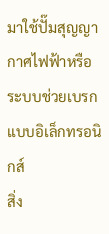มาใช้ปั๊มสุญญากาศไฟฟ้าหรือระบบช่วยเบรกแบบอิเล็กทรอนิกส์
สิ่ง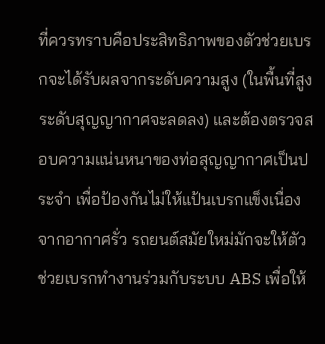ที่ควรทราบคือประสิทธิภาพของตัวช่วยเบรกจะได้รับผลจากระดับความสูง (ในพื้นที่สูงระดับสุญญากาศจะลดลง) และต้องตรวจสอบความแน่นหนาของท่อสุญญากาศเป็นประจำ เพื่อป้องกันไม่ให้แป้นเบรกแข็งเนื่องจากอากาศรั่ว รถยนต์สมัยใหม่มักจะให้ตัวช่วยเบรกทำงานร่วมกับระบบ ABS เพื่อให้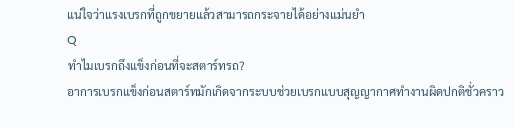แน่ใจว่าแรงเบรกที่ถูกขยายแล้วสามารถกระจายได้อย่างแม่นยำ
Q
ทำไมเบรกถึงแข็งก่อนที่จะสตาร์ทรถ?
อาการเบรกแข็งก่อนสตาร์ทมักเกิดจากระบบช่วยเบรกแบบสุญญากาศทำงานผิดปกติชั่วคราว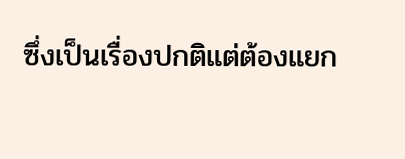ซึ่งเป็นเรื่องปกติแต่ต้องแยก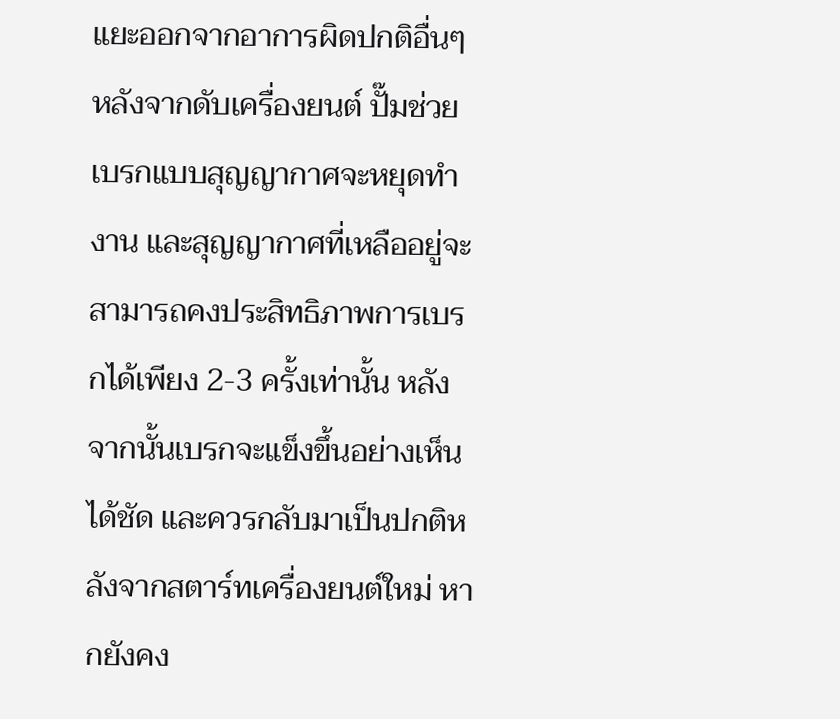แยะออกจากอาการผิดปกติอื่นๆ หลังจากดับเครื่องยนต์ ปั๊มช่วยเบรกแบบสุญญากาศจะหยุดทำงาน และสุญญากาศที่เหลืออยู่จะสามารถคงประสิทธิภาพการเบรกได้เพียง 2-3 ครั้งเท่านั้น หลังจากนั้นเบรกจะแข็งขึ้นอย่างเห็นได้ชัด และควรกลับมาเป็นปกติหลังจากสตาร์ทเครื่องยนต์ใหม่ หากยังคง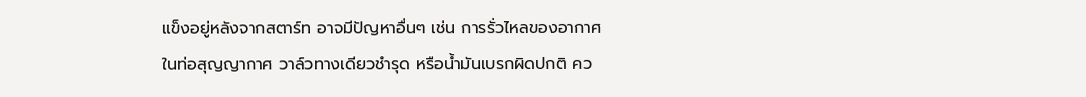แข็งอยู่หลังจากสตาร์ท อาจมีปัญหาอื่นๆ เช่น การรั่วไหลของอากาศในท่อสุญญากาศ วาล์วทางเดียวชำรุด หรือน้ำมันเบรกผิดปกติ คว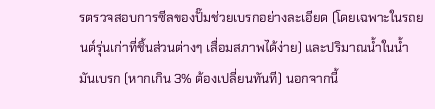รตรวจสอบการซีลของปั๊มช่วยเบรกอย่างละเอียด (โดยเฉพาะในรถยนต์รุ่นเก่าที่ชิ้นส่วนต่างๆ เสื่อมสภาพได้ง่าย) และปริมาณน้ำในน้ำมันเบรก (หากเกิน 3% ต้องเปลี่ยนทันที) นอกจากนี้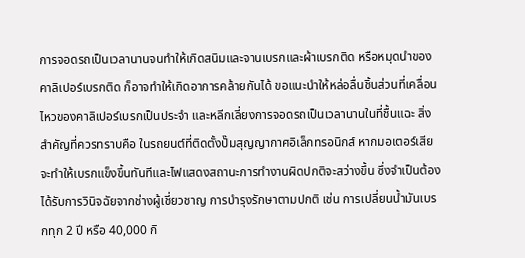การจอดรถเป็นเวลานานจนทำให้เกิดสนิมและจานเบรกและผ้าเบรกติด หรือหมุดนำของคาลิเปอร์เบรกติด ก็อาจทำให้เกิดอาการคล้ายกันได้ ขอแนะนำให้หล่อลื่นชิ้นส่วนที่เคลื่อนไหวของคาลิเปอร์เบรกเป็นประจำ และหลีกเลี่ยงการจอดรถเป็นเวลานานในที่ชื้นแฉะ สิ่งสำคัญที่ควรทราบคือ ในรถยนต์ที่ติดตั้งปั๊มสุญญากาศอิเล็กทรอนิกส์ หากมอเตอร์เสีย จะทำให้เบรกแข็งขึ้นทันทีและไฟแสดงสถานะการทำงานผิดปกติจะสว่างขึ้น ซึ่งจำเป็นต้องได้รับการวินิจฉัยจากช่างผู้เชี่ยวชาญ การบำรุงรักษาตามปกติ เช่น การเปลี่ยนน้ำมันเบรกทุก 2 ปี หรือ 40,000 กิ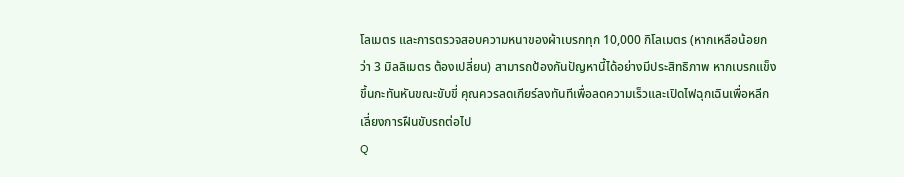โลเมตร และการตรวจสอบความหนาของผ้าเบรกทุก 10,000 กิโลเมตร (หากเหลือน้อยกว่า 3 มิลลิเมตร ต้องเปลี่ยน) สามารถป้องกันปัญหานี้ได้อย่างมีประสิทธิภาพ หากเบรกแข็งขึ้นกะทันหันขณะขับขี่ คุณควรลดเกียร์ลงทันทีเพื่อลดความเร็วและเปิดไฟฉุกเฉินเพื่อหลีกเลี่ยงการฝืนขับรถต่อไป
Q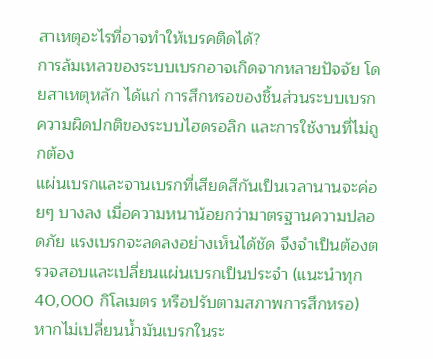สาเหตุอะไรที่อาจทำให้เบรคติดได้?
การล้มเหลวของระบบเบรกอาจเกิดจากหลายปัจจัย โดยสาเหตุหลัก ได้แก่ การสึกหรอของชิ้นส่วนระบบเบรก ความผิดปกติของระบบไฮดรอลิก และการใช้งานที่ไม่ถูกต้อง
แผ่นเบรกและจานเบรกที่เสียดสีกันเป็นเวลานานจะค่อยๆ บางลง เมื่อความหนาน้อยกว่ามาตรฐานความปลอดภัย แรงเบรกจะลดลงอย่างเห็นได้ชัด จึงจำเป็นต้องตรวจสอบและเปลี่ยนแผ่นเบรกเป็นประจำ (แนะนำทุก 40,000 กิโลเมตร หรือปรับตามสภาพการสึกหรอ)
หากไม่เปลี่ยนน้ำมันเบรกในระ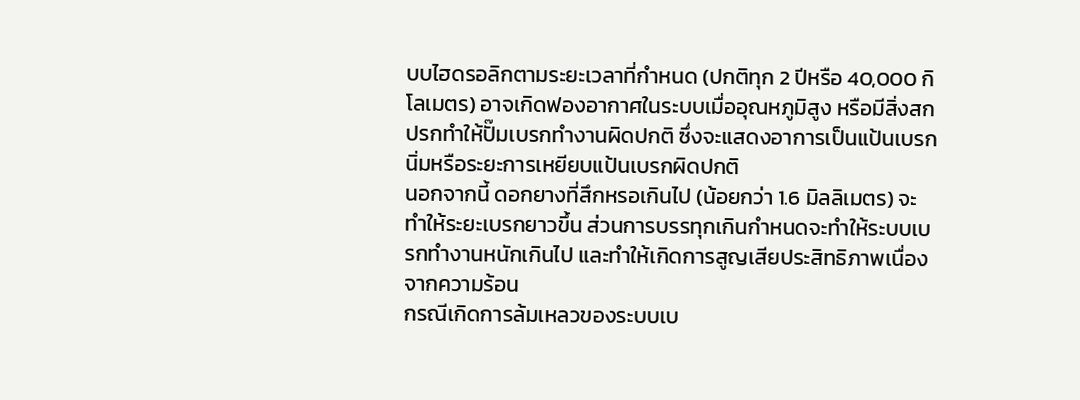บบไฮดรอลิกตามระยะเวลาที่กำหนด (ปกติทุก 2 ปีหรือ 40,000 กิโลเมตร) อาจเกิดฟองอากาศในระบบเมื่ออุณหภูมิสูง หรือมีสิ่งสกปรกทำให้ปั๊มเบรกทำงานผิดปกติ ซึ่งจะแสดงอาการเป็นแป้นเบรกนิ่มหรือระยะการเหยียบแป้นเบรกผิดปกติ
นอกจากนี้ ดอกยางที่สึกหรอเกินไป (น้อยกว่า 1.6 มิลลิเมตร) จะทำให้ระยะเบรกยาวขึ้น ส่วนการบรรทุกเกินกำหนดจะทำให้ระบบเบรกทำงานหนักเกินไป และทำให้เกิดการสูญเสียประสิทธิภาพเนื่องจากความร้อน
กรณีเกิดการล้มเหลวของระบบเบ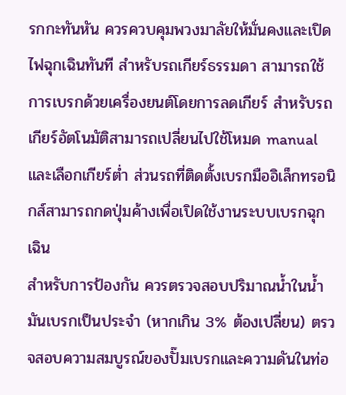รกกะทันหัน ควรควบคุมพวงมาลัยให้มั่นคงและเปิดไฟฉุกเฉินทันที สำหรับรถเกียร์ธรรมดา สามารถใช้การเบรกด้วยเครื่องยนต์โดยการลดเกียร์ สำหรับรถเกียร์อัตโนมัติสามารถเปลี่ยนไปใช้โหมด manual และเลือกเกียร์ต่ำ ส่วนรถที่ติดตั้งเบรกมืออิเล็กทรอนิกส์สามารถกดปุ่มค้างเพื่อเปิดใช้งานระบบเบรกฉุกเฉิน
สำหรับการป้องกัน ควรตรวจสอบปริมาณน้ำในน้ำมันเบรกเป็นประจำ (หากเกิน 3% ต้องเปลี่ยน) ตรวจสอบความสมบูรณ์ของปั๊มเบรกและความดันในท่อ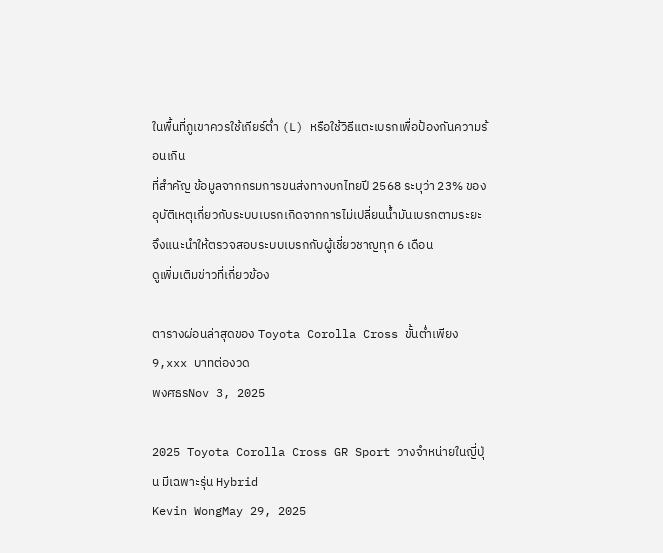ในพื้นที่ภูเขาควรใช้เกียร์ต่ำ (L) หรือใช้วิธีแตะเบรกเพื่อป้องกันความร้อนเกิน
ที่สำคัญ ข้อมูลจากกรมการขนส่งทางบกไทยปี 2568 ระบุว่า 23% ของอุบัติเหตุเกี่ยวกับระบบเบรกเกิดจากการไม่เปลี่ยนน้ำมันเบรกตามระยะ จึงแนะนำให้ตรวจสอบระบบเบรกกับผู้เชี่ยวชาญทุก 6 เดือน
ดูเพิ่มเติมข่าวที่เกี่ยวข้อง

ตารางผ่อนล่าสุดของ Toyota Corolla Cross ขั้นต่ำเพียง 9,xxx บาทต่องวด
พงศธรNov 3, 2025

2025 Toyota Corolla Cross GR Sport วางจำหน่ายในญี่ปุ่น มีเฉพาะรุ่น Hybrid
Kevin WongMay 29, 2025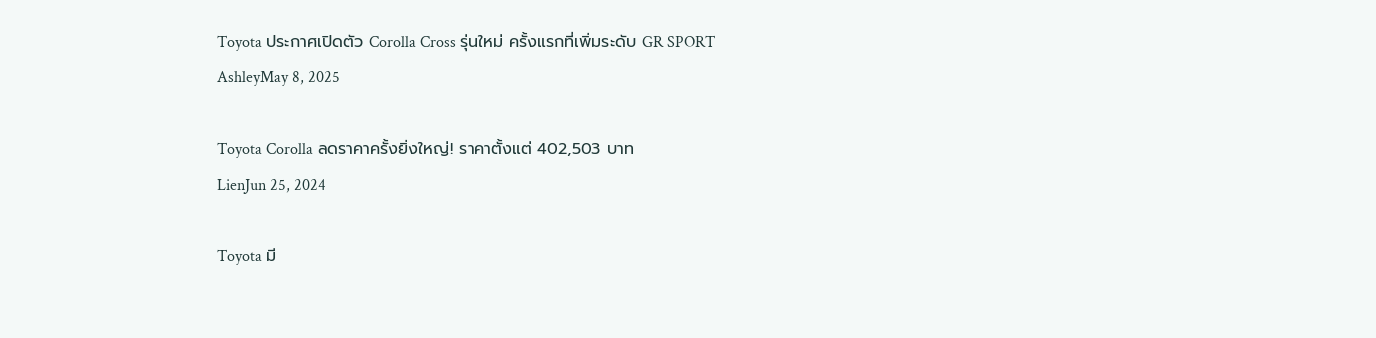Toyota ประกาศเปิดตัว Corolla Cross รุ่นใหม่ ครั้งแรกที่เพิ่มระดับ GR SPORT
AshleyMay 8, 2025

Toyota Corolla ลดราคาครั้งยิ่งใหญ่! ราคาตั้งแต่ 402,503 บาท
LienJun 25, 2024

Toyota มี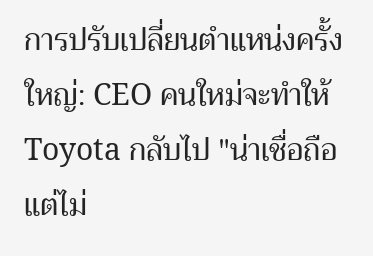การปรับเปลี่ยนตำแหน่งครั้งใหญ่: CEO คนใหม่จะทำให้ Toyota กลับไป "น่าเชื่อถือแต่ไม่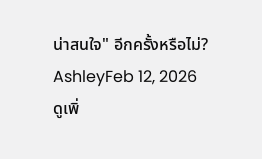น่าสนใจ" อีกครั้งหรือไม่?
AshleyFeb 12, 2026
ดูเพิ่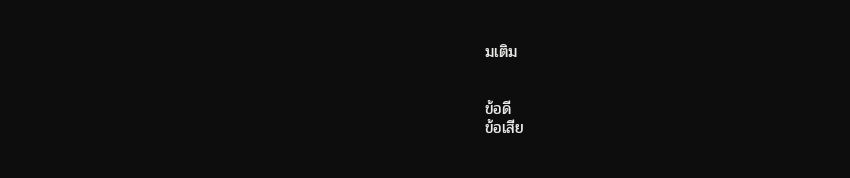มเติม


ข้อดี
ข้อเสีย